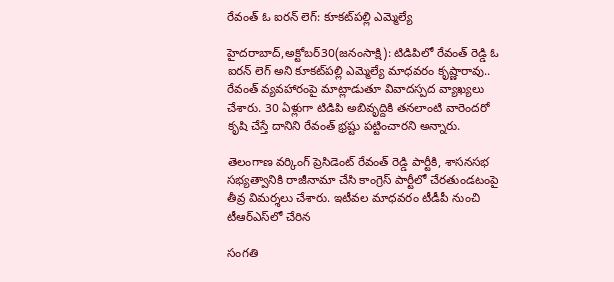రేవంత్‌ ఓ ఐరన్‌ లెగ్‌: కూకట్‌పల్లి ఎమ్మెల్యే

హైదరాబాద్‌,అక్టోబర్‌30(జ‌నంసాక్షి): టిడిపిలో రేవంత్‌ రెడ్డి ఓ ఐరన్‌ లెగ్‌ అని కూకట్‌పల్లి ఎమ్మెల్యే మాధవరం కృష్ణారావు.. రేవంత్‌ వ్యవహారంపై మాట్లాడుతూ వివాదస్పద వ్యాఖ్యలు చేశారు. 30 ఏళ్లుగా టిడిపి అబివృద్దికి తనలాంటి వారెందరో కృషి చేస్తే దానిని రేవంత్‌ భ్రష్టు పట్టించారని అన్నారు.

తెలంగాణ వర్కింగ్‌ ప్రెసిడెంట్‌ రేవంత్‌ రెడ్డి పార్టీకి, శాసనసభ సభ్యత్వానికి రాజీనామా చేసి కాంగ్రెస్‌ పార్టీలో చేరతుండటంపై తీవ్ర విమర్శలు చేశారు. ఇటీవల మాధవరం టీడీపీ నుంచి టీఆర్‌ఎస్‌లో చేరిన

సంగతి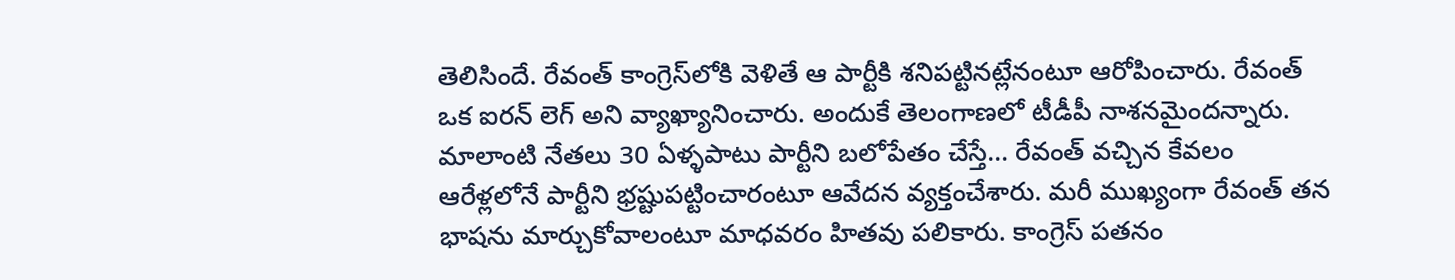తెలిసిందే. రేవంత్‌ కాంగ్రెస్‌లోకి వెళితే ఆ పార్టీకి శనిపట్టినట్లేనంటూ ఆరోపించారు. రేవంత్‌ ఒక ఐరన్‌ లెగ్‌ అని వ్యాఖ్యానించారు. అందుకే తెలంగాణలో టీడీపీ నాశనమైందన్నారు. మాలాంటి నేతలు 30 ఏళ్ళపాటు పార్టీని బలోపేతం చేస్తే… రేవంత్‌ వచ్చిన కేవలం ఆరేళ్లలోనే పార్టీని భ్రష్టుపట్టించారంటూ ఆవేదన వ్యక్తంచేశారు. మరీ ముఖ్యంగా రేవంత్‌ తన భాషను మార్చుకోవాలంటూ మాధవరం హితవు పలికారు. కాంగ్రెస్‌ పతనం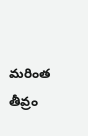మరింత తీవ్రం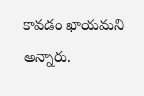కావడం ఖాయమని అన్నారు.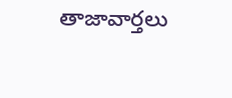తాజావార్తలు